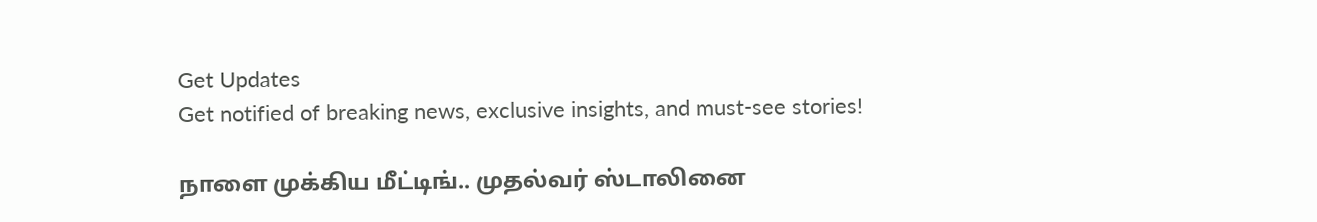Get Updates
Get notified of breaking news, exclusive insights, and must-see stories!

நாளை முக்கிய மீட்டிங்.. முதல்வர் ஸ்டாலினை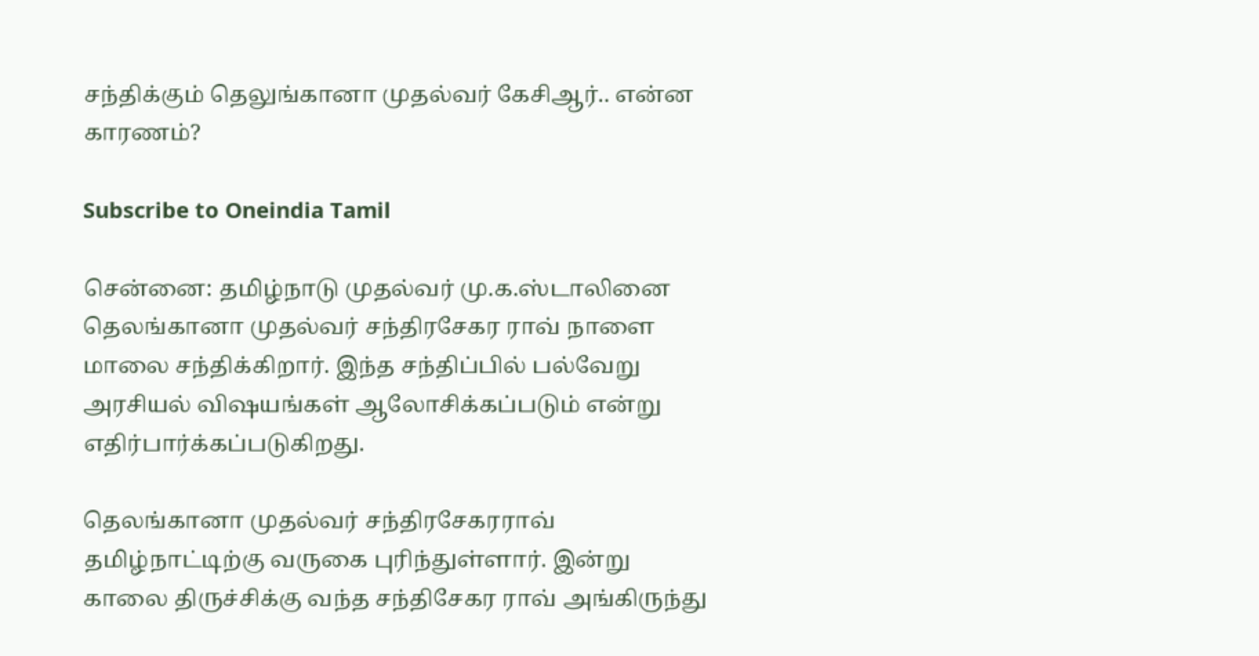சந்திக்கும் தெலுங்கானா முதல்வர் கேசிஆர்.. என்ன காரணம்?

Subscribe to Oneindia Tamil

சென்னை: தமிழ்நாடு முதல்வர் மு.க.ஸ்டாலினை தெலங்கானா முதல்வர் சந்திரசேகர ராவ் நாளை மாலை சந்திக்கிறார். இந்த சந்திப்பில் பல்வேறு அரசியல் விஷயங்கள் ஆலோசிக்கப்படும் என்று எதிர்பார்க்கப்படுகிறது.

தெலங்கானா முதல்வர் சந்திரசேகரராவ் தமிழ்நாட்டிற்கு வருகை புரிந்துள்ளார். இன்று காலை திருச்சிக்கு வந்த சந்திசேகர ராவ் அங்கிருந்து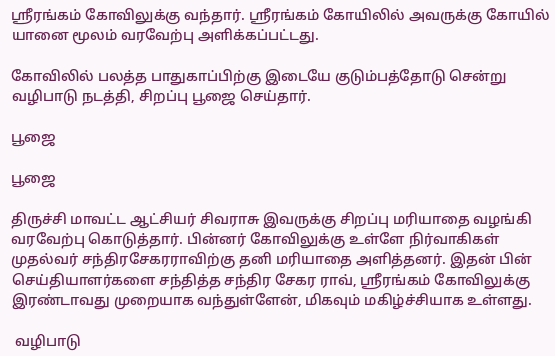ஸ்ரீரங்கம் கோவிலுக்கு வந்தார். ஸ்ரீரங்கம் கோயிலில் அவருக்கு கோயில் யானை மூலம் வரவேற்பு அளிக்கப்பட்டது.

கோவிலில் பலத்த பாதுகாப்பிற்கு இடையே குடும்பத்தோடு சென்று வழிபாடு நடத்தி, சிறப்பு பூஜை செய்தார்.

பூஜை

பூஜை

திருச்சி மாவட்ட ஆட்சியர் சிவராசு இவருக்கு சிறப்பு மரியாதை வழங்கி வரவேற்பு கொடுத்தார். பின்னர் கோவிலுக்கு உள்ளே நிர்வாகிகள் முதல்வர் சந்திரசேகரராவிற்கு தனி மரியாதை அளித்தனர். இதன் பின் செய்தியாளர்களை சந்தித்த சந்திர சேகர ராவ், ஸ்ரீரங்கம் கோவிலுக்கு இரண்டாவது முறையாக வந்துள்ளேன், மிகவும் மகிழ்ச்சியாக உள்ளது.

 வழிபாடு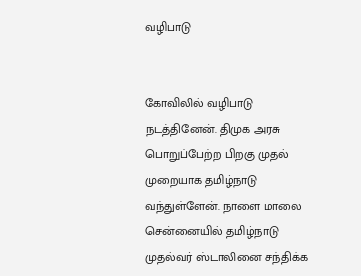வழிபாடு


கோவிலில் வழிபாடு நடத்தினேன். திமுக அரசு பொறுப்பேற்ற பிறகு முதல் முறையாக தமிழ்நாடு வந்துள்ளேன். நாளை மாலை சென்னையில் தமிழ்நாடு முதல்வர் ஸ்டாலினை சந்திக்க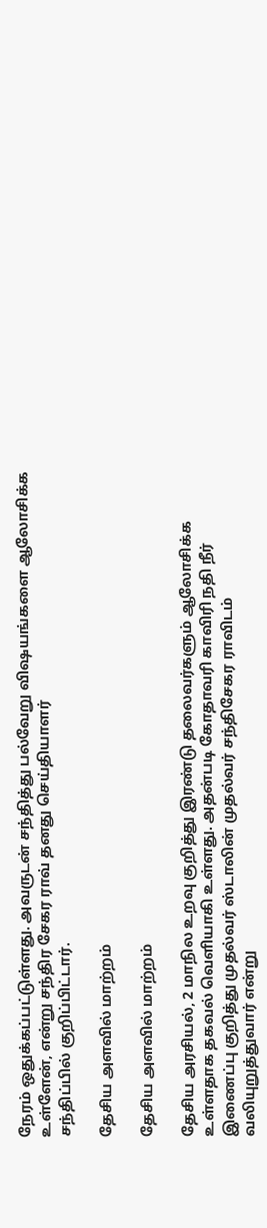நேரம் ஒதுக்கப்பட்டுள்ளது. அவருடன் சந்தித்து பல்வேறு விஷயங்களை ஆலோசிக்க உள்ளேன், என்று சந்திர சேகர ராவ் தனது செய்தியாளர்
சந்திப்பில் குறிப்பிட்டார்.

தேசிய அளவில் மாற்றம்

தேசிய அளவில் மாற்றம்

தேசிய அரசியல், 2 மாநில உறவு குறித்து இரண்டு தலைவர்களும் ஆலோசிக்க உள்ளதாக தகவல் வெளியாகி உள்ளது. அதன்படி கோதாவரி காவிரி நதி நீர் இணைப்பு குறித்து முதல்வர் ஸ்டாலின் முதல்வர் சந்திசேகர ராவிடம் வலியுறுத்துவார் என்று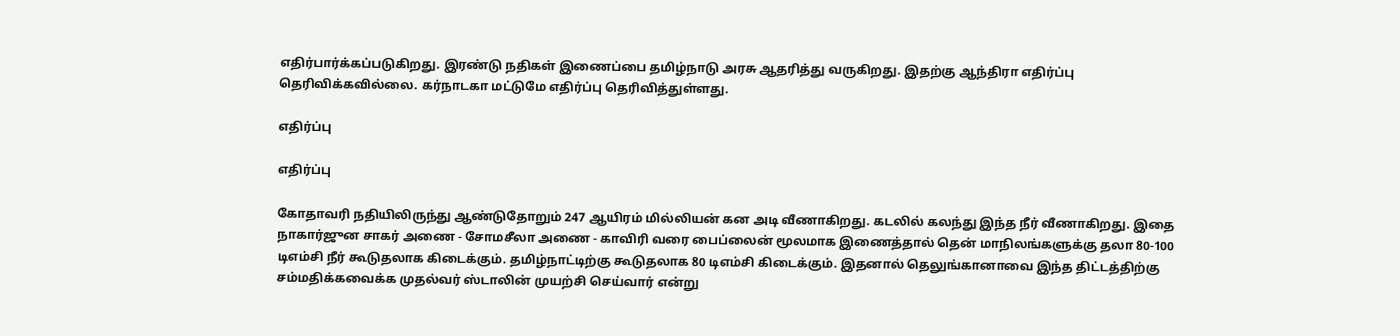எதிர்பார்க்கப்படுகிறது. இரண்டு நதிகள் இணைப்பை தமிழ்நாடு அரசு ஆதரித்து வருகிறது. இதற்கு ஆந்திரா எதிர்ப்பு தெரிவிக்கவில்லை. கர்நாடகா மட்டுமே எதிர்ப்பு தெரிவித்துள்ளது.

எதிர்ப்பு

எதிர்ப்பு

கோதாவரி நதியிலிருந்து ஆண்டுதோறும் 247 ஆயிரம் மில்லியன் கன அடி வீணாகிறது. கடலில் கலந்து இந்த நீர் வீணாகிறது. இதை நாகார்ஜுன சாகர் அணை - சோமசீலா அணை - காவிரி வரை பைப்லைன் மூலமாக இணைத்தால் தென் மாநிலங்களுக்கு தலா 80-100 டிஎம்சி நீர் கூடுதலாக கிடைக்கும். தமிழ்நாட்டிற்கு கூடுதலாக 80 டிஎம்சி கிடைக்கும். இதனால் தெலுங்கானாவை இந்த திட்டத்திற்கு சம்மதிக்கவைக்க முதல்வர் ஸ்டாலின் முயற்சி செய்வார் என்று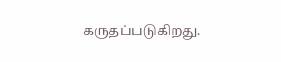கருதப்படுகிறது.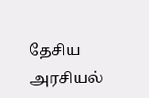தேசிய அரசியல்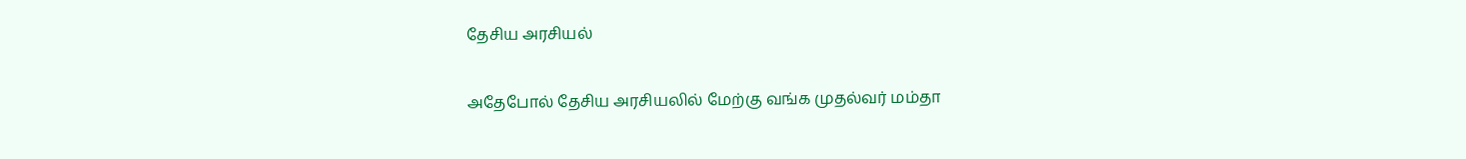தேசிய அரசியல்

அதேபோல் தேசிய அரசியலில் மேற்கு வங்க முதல்வர் மம்தா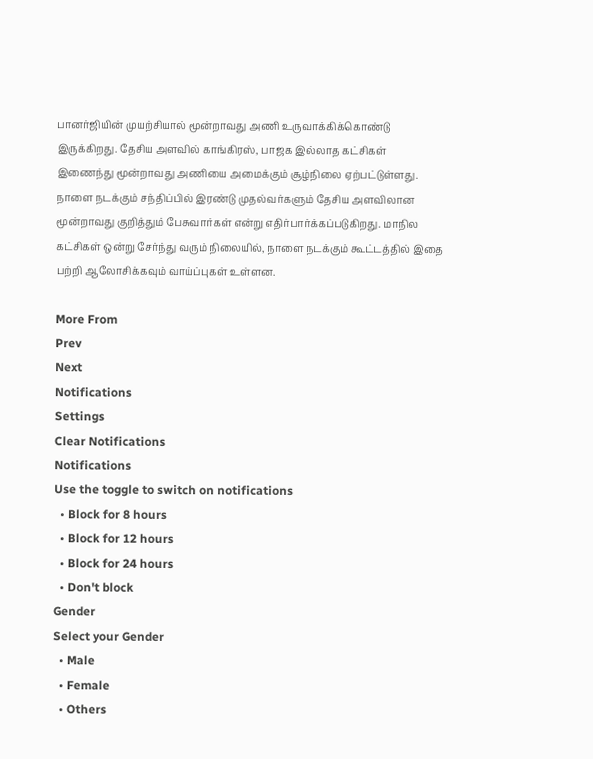பானர்ஜியின் முயற்சியால் மூன்றாவது அணி உருவாக்கிக்கொண்டு இருக்கிறது. தேசிய அளவில் காங்கிரஸ், பாஜக இல்லாத கட்சிகள் இணைந்து மூன்றாவது அணியை அமைக்கும் சூழ்நிலை ஏற்பட்டுள்ளது. நாளை நடக்கும் சந்திப்பில் இரண்டு முதல்வர்களும் தேசிய அளவிலான மூன்றாவது குறித்தும் பேசுவார்கள் என்று எதிர்பார்க்கப்படுகிறது. மாநில கட்சிகள் ஒன்று சேர்ந்து வரும் நிலையில், நாளை நடக்கும் கூட்டத்தில் இதை பற்றி ஆலோசிக்கவும் வாய்ப்புகள் உள்ளன.

More From
Prev
Next
Notifications
Settings
Clear Notifications
Notifications
Use the toggle to switch on notifications
  • Block for 8 hours
  • Block for 12 hours
  • Block for 24 hours
  • Don't block
Gender
Select your Gender
  • Male
  • Female
  • Others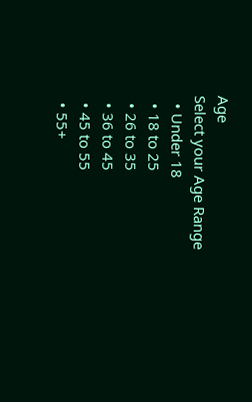Age
Select your Age Range
  • Under 18
  • 18 to 25
  • 26 to 35
  • 36 to 45
  • 45 to 55
  • 55+